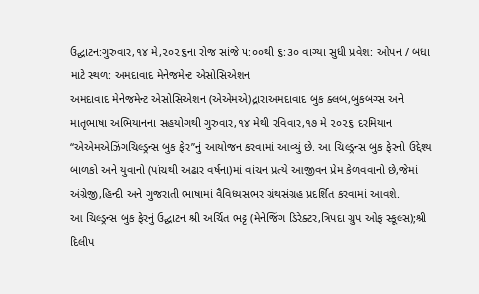ઉદ્ઘાટન:ગુરુવાર,૧૪ મે,૨૦૨૬ના રોજ સાંજે ૫:૦૦થી ૬:૩૦ વાગ્યા સુધી પ્રવેશ: ઓપન / બધા માટે સ્થળ: અમદાવાદ મેનેજમેન્ટ એસોસિએશન
અમદાવાદ મેનેજમેન્ટ એસોસિએશન (એએમએ)દ્રારાઅમદાવાદ બુક ક્લબ,બુકબગ્સ અને માતૃભાષા અભિયાનના સહયોગથી ગુરુવાર,૧૪ મેથી રવિવાર,૧૭ મે ૨૦૨૬ દરમિયાન “એએમએઝિંગચિલ્ડ્રન્સ બુક ફેર”નું આયોજન કરવામાં આવ્યું છે. આ ચિલ્ડ્રન્સ બુક ફેરનો ઉદ્દેશ્ય બાળકો અને યુવાનો (પાંચથી અઢાર વર્ષના)માં વાંચન પ્રત્યે આજીવન પ્રેમ કેળવવાનો છે,જેમાં અંગ્રેજી,હિન્દી અને ગુજરાતી ભાષામાં વૈવિધ્યસભર ગ્રંથસંગ્રહ પ્રદર્શિત કરવામાં આવશે.
આ ચિલ્ડ્રન્સ બુક ફેરનું ઉદ્ઘાટન શ્રી અર્ચિત ભટ્ટ (મેનેજિંગ ડિરેક્ટર,ત્રિપદા ગ્રુપ ઓફ સ્કૂલ્સ);શ્રી દિલીપ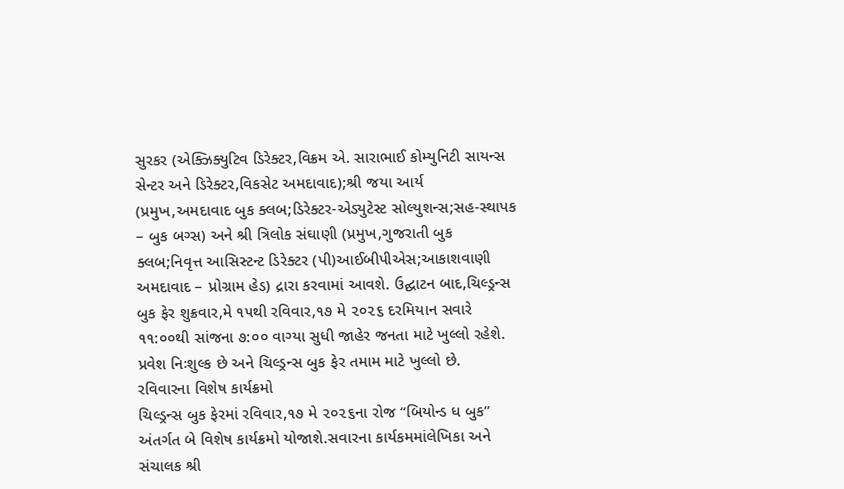સુરકર (એક્ઝિક્યુટિવ ડિરેક્ટર,વિક્રમ એ. સારાભાઈ કોમ્યુનિટી સાયન્સ સેન્ટર અને ડિરેક્ટર,વિકસેટ અમદાવાદ);શ્રી જયા આર્ય (પ્રમુખ,અમદાવાદ બુક ક્લબ;ડિરેક્ટર-એડ્યુટેસ્ટ સોલ્યુશન્સ;સહ-સ્થાપક – બુક બગ્સ) અને શ્રી ત્રિલોક સંઘાણી (પ્રમુખ,ગુજરાતી બુક ક્લબ;નિવૃત્ત આસિસ્ટન્ટ ડિરેક્ટર (પી)આઈબીપીએસ;આકાશવાણી અમદાવાદ – પ્રોગ્રામ હેડ) દ્રારા કરવામાં આવશે. ઉદ્ઘાટન બાદ,ચિલ્ડ્રન્સ બુક ફેર શુક્રવાર,મે ૧૫થી રવિવાર,૧૭ મે ૨૦૨૬ દરમિયાન સવારે ૧૧:૦૦થી સાંજના ૭:૦૦ વાગ્યા સુધી જાહેર જનતા માટે ખુલ્લો રહેશે. પ્રવેશ નિઃશુલ્ક છે અને ચિલ્ડ્રન્સ બુક ફેર તમામ માટે ખુલ્લો છે.
રવિવારના વિશેષ કાર્યક્રમો
ચિલ્ડ્રન્સ બુક ફેરમાં રવિવાર,૧૭ મે ૨૦૨૬ના રોજ “બિયોન્ડ ધ બુક” અંતર્ગત બે વિશેષ કાર્યક્રમો યોજાશે.સવારના કાર્યકમમાંલેખિકા અને સંચાલક શ્રી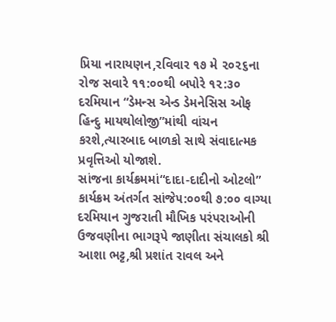પ્રિયા નારાયણન,રવિવાર ૧૭ મે ૨૦૨૬ના રોજ સવારે ૧૧:૦૦થી બપોરે ૧૨:૩૦ દરમિયાન “ડેમન્સ એન્ડ ડેમનેસિસ ઓફ હિન્દુ માયથોલોજી”માંથી વાંચન કરશે,ત્યારબાદ બાળકો સાથે સંવાદાત્મક પ્રવૃત્તિઓ યોજાશે.
સાંજના કાર્યક્રમમાં“દાદા-દાદીનો ઓટલો” કાર્યક્રમ અંતર્ગત સાંજે૫:૦૦થી ૭:૦૦ વાગ્યા દરમિયાન ગુજરાતી મૌખિક પરંપરાઓની ઉજવણીના ભાગરૂપે જાણીતા સંચાલકો શ્રી આશા ભટ્ટ,શ્રી પ્રશાંત રાવલ અને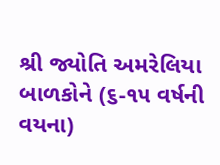શ્રી જ્યોતિ અમરેલિયા બાળકોને (૬-૧૫ વર્ષની વયના)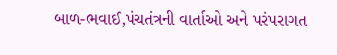બાળ-ભવાઈ,પંચતંત્રની વાર્તાઓ અને પરંપરાગત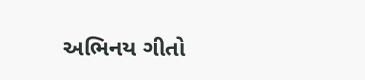અભિનય ગીતો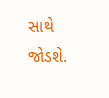સાથે જોડશે.